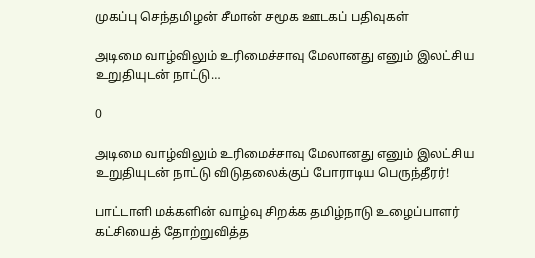முகப்பு செந்தமிழன் சீமான் சமூக ஊடகப் பதிவுகள்

அடிமை வாழ்விலும் உரிமைச்சாவு மேலானது எனும் இலட்சிய உறுதியுடன் நாட்டு…

0

அடிமை வாழ்விலும் உரிமைச்சாவு மேலானது எனும் இலட்சிய உறுதியுடன் நாட்டு விடுதலைக்குப் போராடிய பெருந்தீரர்!

பாட்டாளி மக்களின் வாழ்வு சிறக்க தமிழ்நாடு உழைப்பாளர் கட்சியைத் தோற்றுவித்த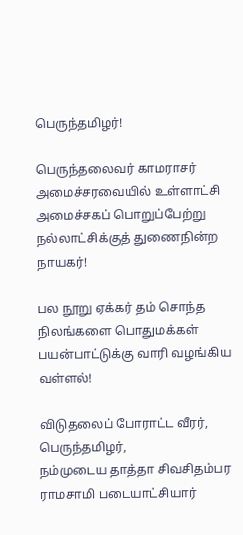பெருந்தமிழர்!

பெருந்தலைவர் காமராசர் அமைச்சரவையில் உள்ளாட்சி அமைச்சகப் பொறுப்பேற்று நல்லாட்சிக்குத் துணைநின்ற நாயகர்!

பல நூறு ஏக்கர் தம் சொந்த நிலங்களை பொதுமக்கள் பயன்பாட்டுக்கு வாரி வழங்கிய வள்ளல்!

விடுதலைப் போராட்ட வீரர், பெருந்தமிழர்,
நம்முடைய தாத்தா சிவசிதம்பர ராமசாமி படையாட்சியார்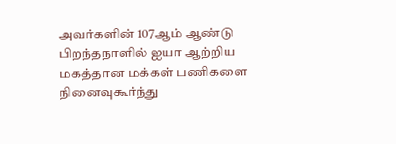அவர்களின் 107ஆம் ஆண்டு பிறந்தநாளில் ஐயா ஆற்றிய மகத்தான மக்கள் பணிகளை நினைவுகூர்ந்து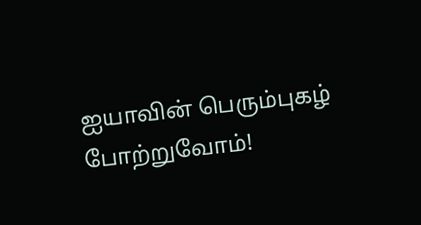ஐயாவின் பெரும்புகழ் போற்றுவோம்!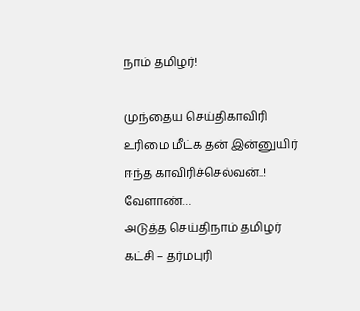நாம் தமிழர்!

முந்தைய செய்திகாவிரி உரிமை மீட்க தன் இன்னுயிர் ஈந்த காவிரிச்செல்வன்..! வேளாண்…
அடுத்த செய்திநாம் தமிழர் கட்சி – தர்மபுரி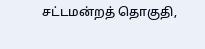சட்டமன்றத் தொகுதி,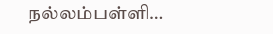நல்லம்பள்ளி…